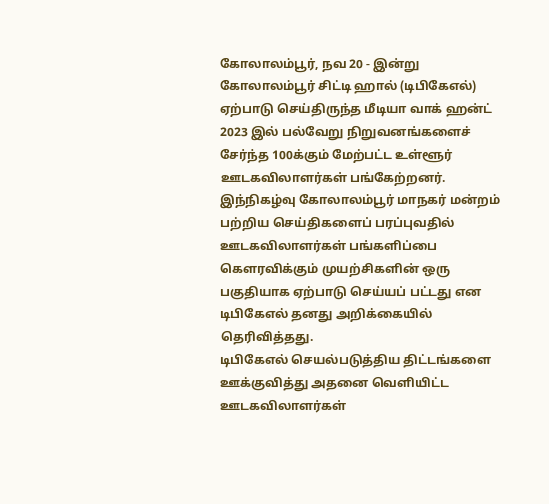கோலாலம்பூர், நவ 20 - இன்று கோலாலம்பூர் சிட்டி ஹால் (டிபிகேஎல்) ஏற்பாடு செய்திருந்த மீடியா வாக் ஹன்ட் 2023 இல் பல்வேறு நிறுவனங்களைச் சேர்ந்த 100க்கும் மேற்பட்ட உள்ளூர் ஊடகவிலாளர்கள் பங்கேற்றனர்.
இந்நிகழ்வு கோலாலம்பூர் மாநகர் மன்றம் பற்றிய செய்திகளைப் பரப்புவதில் ஊடகவிலாளர்கள் பங்களிப்பை கௌரவிக்கும் முயற்சிகளின் ஒரு பகுதியாக ஏற்பாடு செய்யப் பட்டது என டிபிகேஎல் தனது அறிக்கையில் தெரிவித்தது.
டிபிகேஎல் செயல்படுத்திய திட்டங்களை ஊக்குவித்து அதனை வெளியிட்ட ஊடகவிலாளர்கள்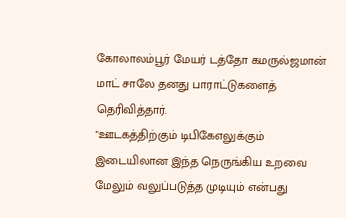கோலாலம்பூர் மேயர் டத்தோ கமருல்ஜமான் மாட் சாலே தனது பாராட்டுகளைத் தெரிவித்தார்.
"ஊடகத்திற்கும் டிபிகேஎலுக்கும் இடையிலான இந்த நெருங்கிய உறவை மேலும் வலுப்படுத்த முடியும் என்பது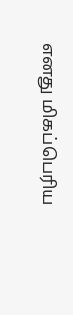எனது மிகப்பெரிய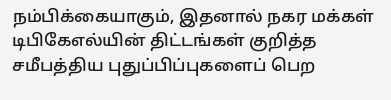நம்பிக்கையாகும், இதனால் நகர மக்கள் டிபிகேஎல்யின் திட்டங்கள் குறித்த சமீபத்திய புதுப்பிப்புகளைப் பெற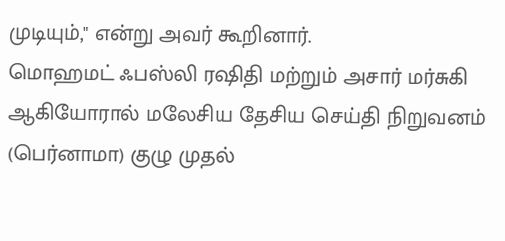முடியும்," என்று அவர் கூறினார்.
மொஹமட் ஃபஸ்லி ரஷிதி மற்றும் அசார் மர்சுகி ஆகியோரால் மலேசிய தேசிய செய்தி நிறுவனம் (பெர்னாமா) குழு முதல்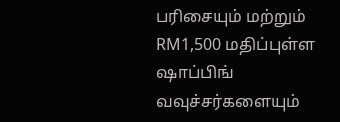பரிசையும் மற்றும் RM1,500 மதிப்புள்ள ஷாப்பிங் வவுச்சர்களையும்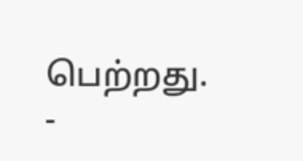பெற்றது.
-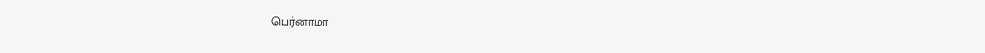பெர்னாமா